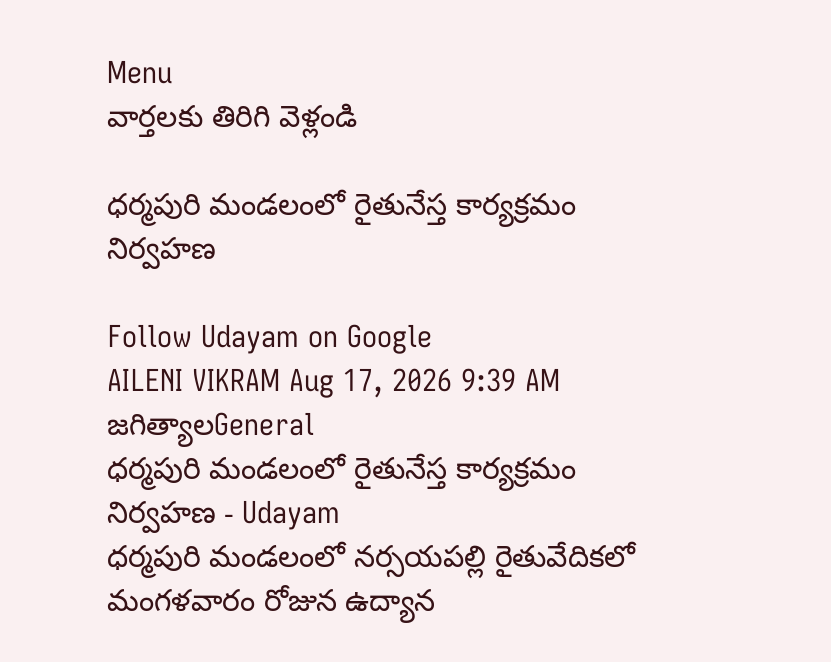Menu
వార్తలకు తిరిగి వెళ్లండి

ధర్మపురి మండలంలో రైతునేస్త కార్యక్రమం నిర్వహణ

Follow Udayam on Google
AILENI VIKRAM Aug 17, 2026 9:39 AM జగిత్యాలGeneral
ధర్మపురి మండలంలో రైతునేస్త కార్యక్రమం నిర్వహణ - Udayam
ధర్మపురి మండలంలో నర్సయపల్లి రైతువేదికలో మంగళవారం రోజున ఉద్యాన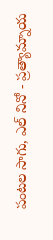పంటల సాగు, ఎల్ నినో - ప్రత్యామ్నాయ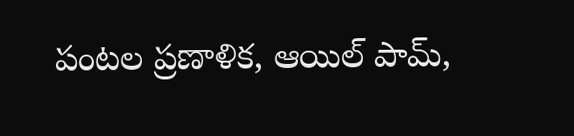పంటల ప్రణాళిక, ఆయిల్ పామ్,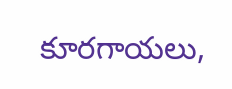కూరగాయలు,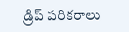డ్రిప్ పరికరాలు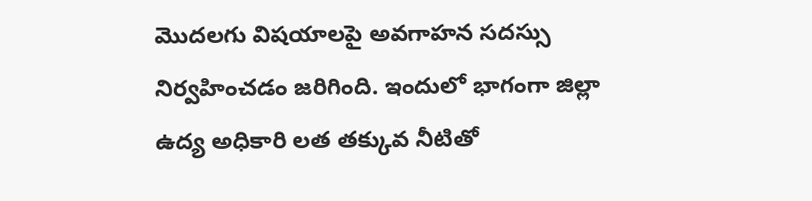మొదలగు విషయాలపై అవగాహన సదస్సు నిర్వహించడం జరిగింది. ఇందులో భాగంగా జిల్లా ఉద్య అధికారి లత తక్కువ నీటితో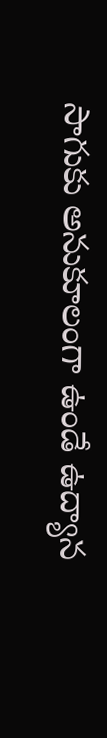సాగుకు అనుకూలంగా ఉండే ఉద్యాన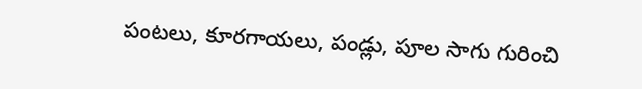పంటలు, కూరగాయలు, పండ్లు, పూల సాగు గురించి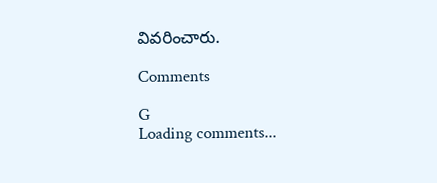వివరించారు.

Comments

G
Loading comments...